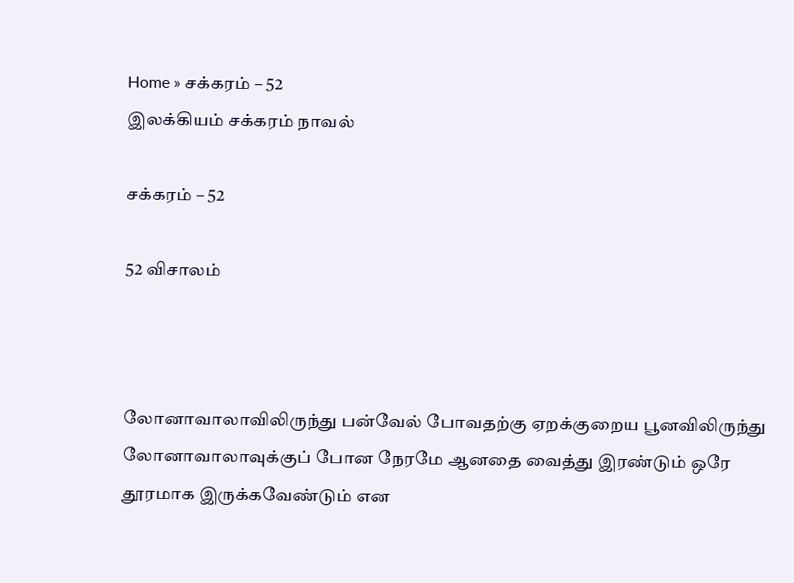Home » சக்கரம் – 52
இலக்கியம் சக்கரம் நாவல்

சக்கரம் – 52

52 விசாலம்



லோனாவாலாவிலிருந்து பன்வேல் போவதற்கு ஏறக்குறைய பூனவிலிருந்து லோனாவாலாவுக்குப் போன நேரமே ஆனதை வைத்து இரண்டும் ஒரே தூரமாக இருக்கவேண்டும் என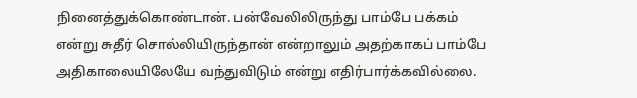நினைத்துக்கொண்டான். பன்வேலிலிருந்து பாம்பே பக்கம் என்று சுதீர் சொல்லியிருந்தான் என்றாலும் அதற்காகப் பாம்பே அதிகாலையிலேயே வந்துவிடும் என்று எதிர்பார்க்கவில்லை.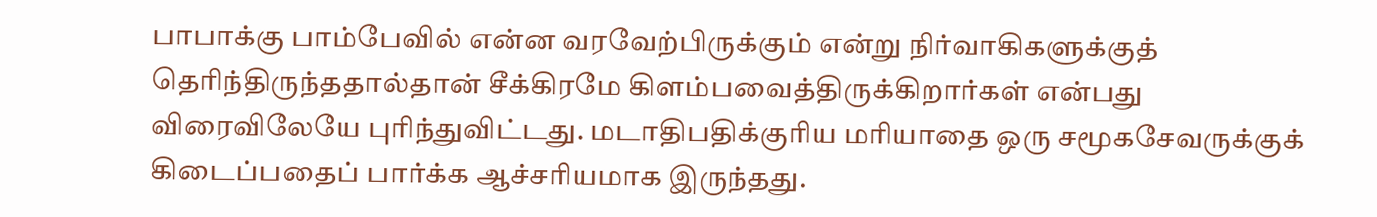பாபாக்கு பாம்பேவில் என்ன வரவேற்பிருக்கும் என்று நிர்வாகிகளுக்குத் தெரிந்திருந்ததால்தான் சீக்கிரமே கிளம்பவைத்திருக்கிறார்கள் என்பது விரைவிலேயே புரிந்துவிட்டது. மடாதிபதிக்குரிய மரியாதை ஒரு சமூகசேவருக்குக் கிடைப்பதைப் பார்க்க ஆச்சரியமாக இருந்தது.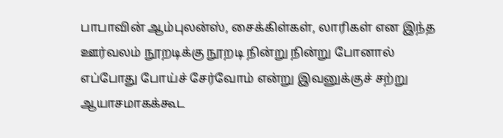பாபாவின் ஆம்புலன்ஸ், சைக்கிள்கள், லாரிகள் என இந்த ஊர்வலம் நூறடிக்கு நூறடி நின்று நின்று போனால் எப்போது போய்ச் சேர்வோம் என்று இவனுக்குச் சற்று ஆயாசமாகக்கூட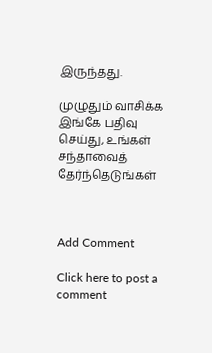இருந்தது.

முழுதும் வாசிக்க இங்கே பதிவு செய்து, உங்கள் சந்தாவைத் தேர்ந்தெடுங்கள்



Add Comment

Click here to post a comment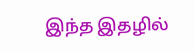இந்த இதழில்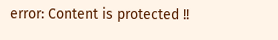error: Content is protected !!